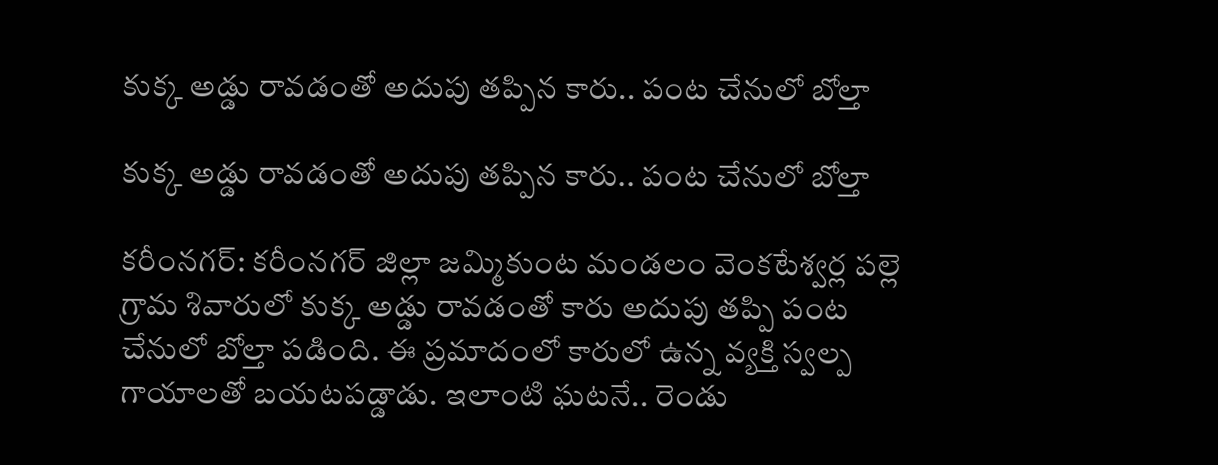కుక్క అడ్డు రావడంతో అదుపు తప్పిన కారు.. పంట చేనులో బోల్తా

కుక్క అడ్డు రావడంతో అదుపు తప్పిన కారు.. పంట చేనులో బోల్తా

కరీంనగర్: కరీంనగర్ జిల్లా జమ్మికుంట మండలం వెంకటేశ్వర్ల పల్లె గ్రామ శివారులో కుక్క అడ్డు రావడంతో కారు అదుపు తప్పి పంట చేనులో బోల్తా పడింది. ఈ ప్రమాదంలో కారులో ఉన్న వ్యక్తి స్వల్ప గాయాలతో బయటపడ్డాడు. ఇలాంటి ఘటనే.. రెండు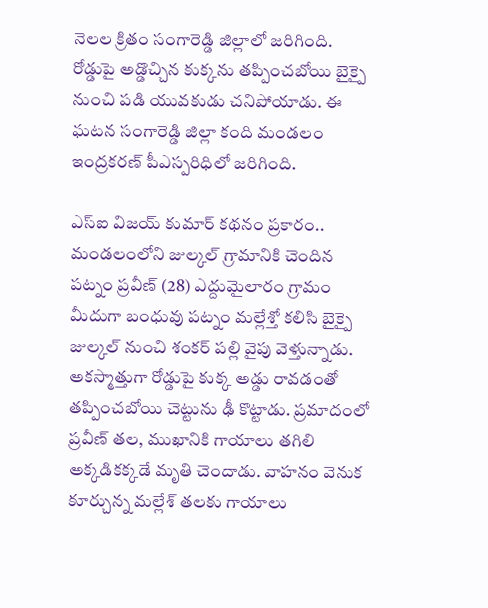నెలల క్రితం సంగారెడ్డి జిల్లాలో జరిగింది. రోడ్డుపై అడ్డొచ్చిన కుక్కను తప్పించబోయి బైక్పై నుంచి పడి యువకుడు చనిపోయాడు. ఈ ఘటన సంగారెడ్డి జిల్లా కంది మండలం ఇంద్రకరణ్ పీఎస్పరిధిలో జరిగింది.

ఎస్ఐ విజయ్ కుమార్ కథనం ప్రకారం..  మండలంలోని జుల్కల్ గ్రామానికి చెందిన పట్నం ప్రవీణ్ (28) ఎద్దుమైలారం గ్రామం మీదుగా బంధువు పట్నం మల్లేశ్తో కలిసి బైక్పై జుల్కల్ నుంచి శంకర్ పల్లి వైపు వెళ్తున్నాడు. అకస్మాత్తుగా రోడ్డుపై కుక్క అడ్డు రావడంతో తప్పించబోయి చెట్టును ఢీ కొట్టాడు. ప్రమాదంలో ప్రవీణ్‌ తల, ముఖానికి గాయాలు తగిలి అక్కడికక్కడే మృతి చెందాడు. వాహనం వెనుక కూర్చున్న మల్లేశ్ తలకు గాయాలు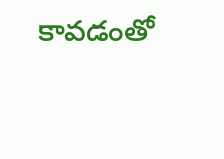కావడంతో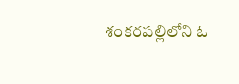శంకరపల్లిలోని ఓ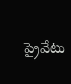ప్రైవేటు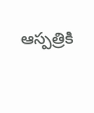ఆస్పత్రికి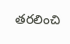తరలించి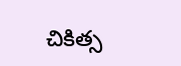చికిత్స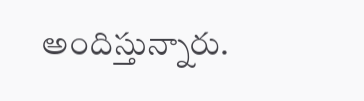అందిస్తున్నారు.